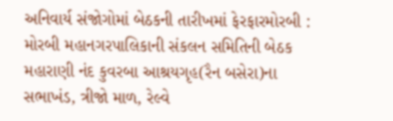અનિવાર્ય સંજોગોમાં બેઠકની તારીખમાં ફેરફારમોરબી : મોરબી મહાનગરપાલિકાની સંકલન સમિતિની બેઠક મહારાણી નંદ કુવરબા આશ્રયગૃહ(રૈન બસેરા)ના સભાખંડ, ત્રીજો માળ, રેલ્વે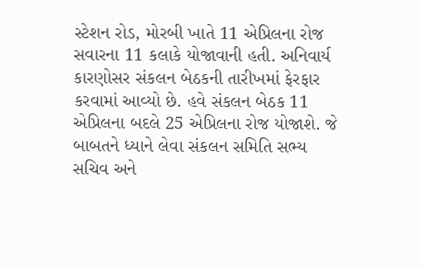સ્ટેશન રોડ, મોરબી ખાતે 11 એપ્રિલના રોજ સવારના 11 કલાકે યોજાવાની હતી. અનિવાર્ય કારણોસર સંકલન બેઠકની તારીખમાં ફેરફાર કરવામાં આવ્યો છે. હવે સંકલન બેઠક 11 એપ્રિલના બદલે 25 એપ્રિલના રોજ યોજાશે. જે બાબતને ધ્યાને લેવા સંકલન સમિતિ સભ્ય સચિવ અને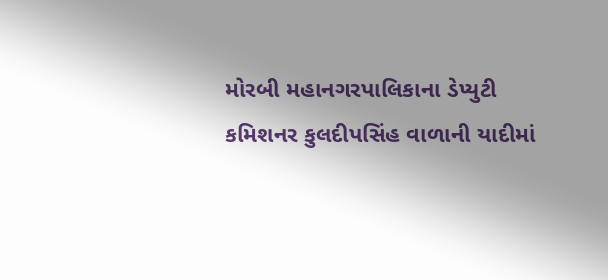મોરબી મહાનગરપાલિકાના ડેપ્યુટી કમિશનર કુલદીપસિંહ વાળાની યાદીમાં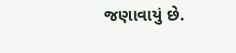જણાવાયું છે.